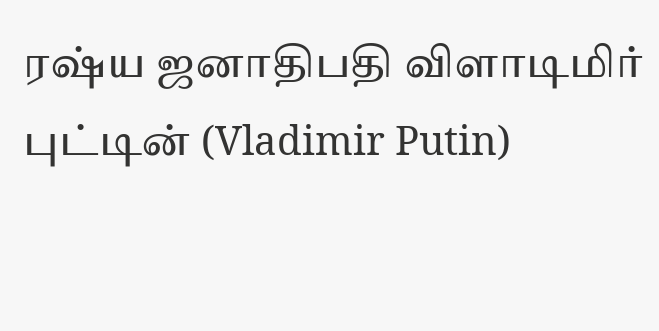ரஷ்ய ஜனாதிபதி விளாடிமிர் புட்டின் (Vladimir Putin)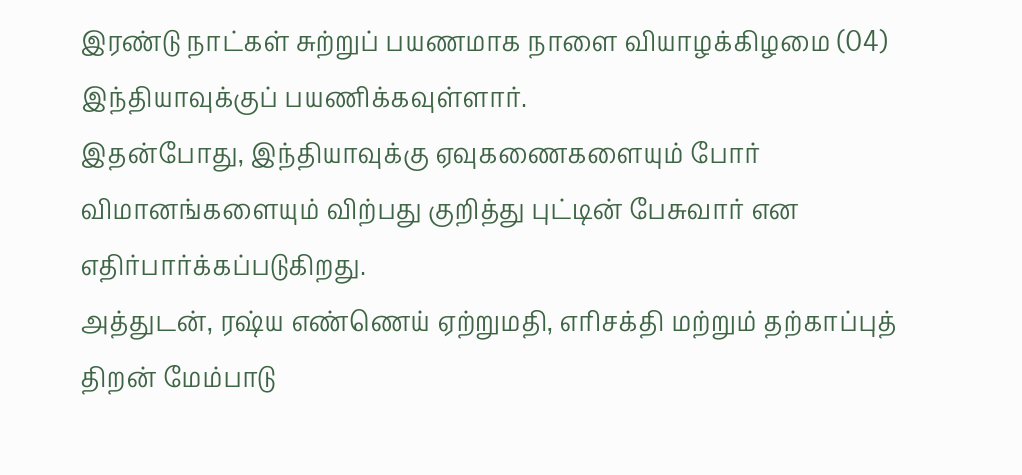இரண்டு நாட்கள் சுற்றுப் பயணமாக நாளை வியாழக்கிழமை (04) இந்தியாவுக்குப் பயணிக்கவுள்ளார்.
இதன்போது, இந்தியாவுக்கு ஏவுகணைகளையும் போர் விமானங்களையும் விற்பது குறித்து புட்டின் பேசுவார் என எதிர்பார்க்கப்படுகிறது.
அத்துடன், ரஷ்ய எண்ணெய் ஏற்றுமதி, எரிசக்தி மற்றும் தற்காப்புத் திறன் மேம்பாடு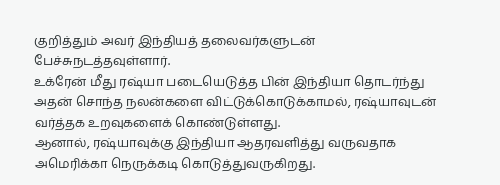குறித்தும் அவர் இந்தியத் தலைவர்களுடன் பேச்சுநடத்தவுள்ளார்.
உக்ரேன் மீது ரஷ்யா படையெடுத்த பின் இந்தியா தொடர்ந்து அதன் சொந்த நலன்களை விட்டுக்கொடுக்காமல், ரஷ்யாவுடன் வர்த்தக உறவுகளைக் கொண்டுள்ளது.
ஆனால், ரஷ்யாவுக்கு இந்தியா ஆதரவளித்து வருவதாக அமெரிக்கா நெருக்கடி கொடுத்துவருகிறது.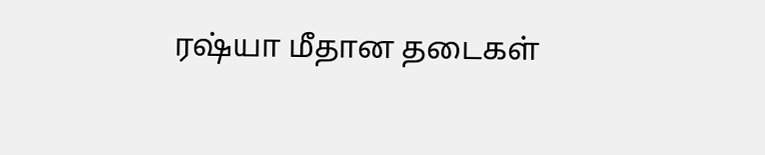ரஷ்யா மீதான தடைகள்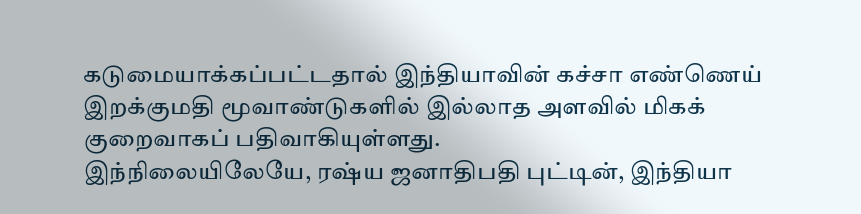கடுமையாக்கப்பட்டதால் இந்தியாவின் கச்சா எண்ணெய் இறக்குமதி மூவாண்டுகளில் இல்லாத அளவில் மிகக் குறைவாகப் பதிவாகியுள்ளது.
இந்நிலையிலேயே, ரஷ்ய ஜனாதிபதி புட்டின், இந்தியா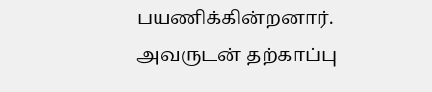பயணிக்கின்றனார். அவருடன் தற்காப்பு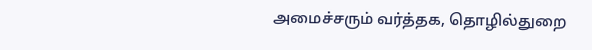அமைச்சரும் வர்த்தக, தொழில்துறை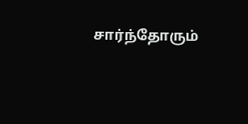சார்ந்தோரும்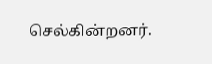செல்கின்றனர்.